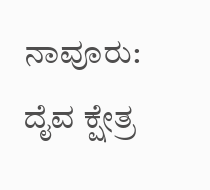ನಾವೂರು: ದೈವ ಕ್ಷೇತ್ರ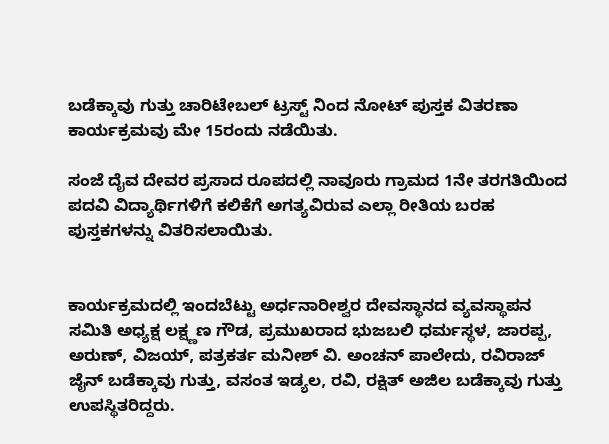ಬಡೆಕ್ಕಾವು ಗುತ್ತು ಚಾರಿಟೇಬಲ್ ಟ್ರಸ್ಟ್ ನಿಂದ ನೋಟ್ ಪುಸ್ತಕ ವಿತರಣಾ ಕಾರ್ಯಕ್ರಮವು ಮೇ 15ರಂದು ನಡೆಯಿತು.

ಸಂಜೆ ದೈವ ದೇವರ ಪ್ರಸಾದ ರೂಪದಲ್ಲಿ ನಾವೂರು ಗ್ರಾಮದ 1ನೇ ತರಗತಿಯಿಂದ ಪದವಿ ವಿದ್ಯಾರ್ಥಿಗಳಿಗೆ ಕಲಿಕೆಗೆ ಅಗತ್ಯವಿರುವ ಎಲ್ಲಾ ರೀತಿಯ ಬರಹ ಪುಸ್ತಕಗಳನ್ನು ವಿತರಿಸಲಾಯಿತು.


ಕಾರ್ಯಕ್ರಮದಲ್ಲಿ ಇಂದಬೆಟ್ಟು ಅರ್ಧನಾರೀಶ್ವರ ದೇವಸ್ಥಾನದ ವ್ಯವಸ್ಥಾಪನ ಸಮಿತಿ ಅಧ್ಯಕ್ಷ ಲಕ್ಷ್ಣಣ ಗೌಡ, ಪ್ರಮುಖರಾದ ಭುಜಬಲಿ ಧರ್ಮಸ್ಥಳ, ಜಾರಪ್ಪ, ಅರುಣ್, ವಿಜಯ್, ಪತ್ರಕರ್ತ ಮನೀಶ್ ವಿ. ಅಂಚನ್ ಪಾಲೇದು, ರವಿರಾಜ್ ಜೈನ್ ಬಡೆಕ್ಕಾವು ಗುತ್ತು, ವಸಂತ ಇಡ್ಯಲ, ರವಿ, ರಕ್ಷಿತ್ ಅಜಿಲ ಬಡೆಕ್ಕಾವು ಗುತ್ತು ಉಪಸ್ಥಿತರಿದ್ದರು.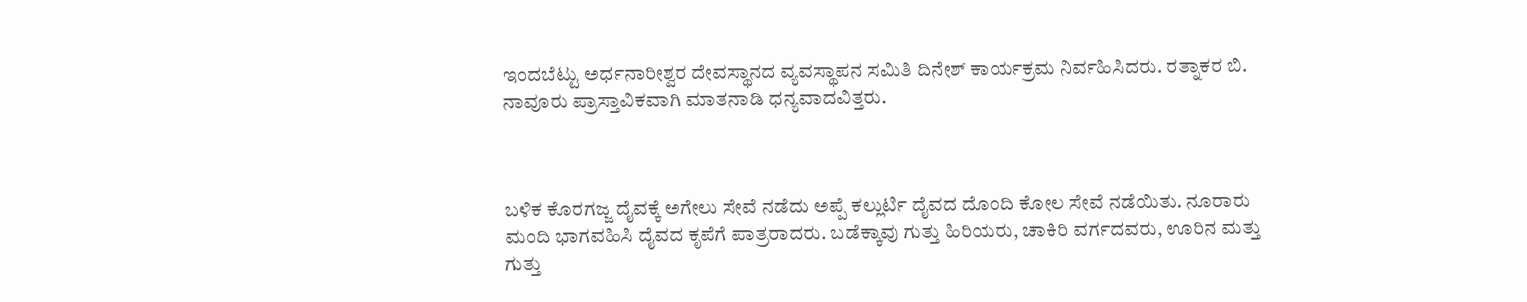ಇಂದಬೆಟ್ಟು ಅರ್ಧನಾರೀಶ್ವರ ದೇವಸ್ಥಾನದ ವ್ಯವಸ್ಥಾಪನ ಸಮಿತಿ ದಿನೇಶ್ ಕಾರ್ಯಕ್ರಮ ನಿರ್ವಹಿಸಿದರು. ರತ್ನಾಕರ ಬಿ. ನಾವೂರು ಪ್ರಾಸ್ತಾವಿಕವಾಗಿ ಮಾತನಾಡಿ ಧನ್ಯವಾದವಿತ್ತರು.



ಬಳಿಕ ಕೊರಗಜ್ಜ ದೈವಕ್ಕೆ ಅಗೇಲು ಸೇವೆ ನಡೆದು ಅಪ್ಪೆ ಕಲ್ಲುರ್ಟಿ ದೈವದ ದೊಂದಿ ಕೋಲ ಸೇವೆ ನಡೆಯಿತು. ನೂರಾರು ಮಂದಿ ಭಾಗವಹಿಸಿ ದೈವದ ಕೃಪೆಗೆ ಪಾತ್ರರಾದರು. ಬಡೆಕ್ಕಾವು ಗುತ್ತು ಹಿರಿಯರು, ಚಾಕಿರಿ ವರ್ಗದವರು, ಊರಿನ ಮತ್ತು ಗುತ್ತು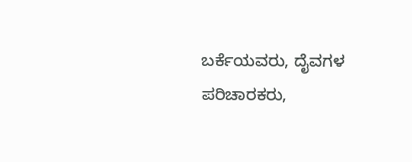ಬರ್ಕೆಯವರು, ದೈವಗಳ ಪರಿಚಾರಕರು,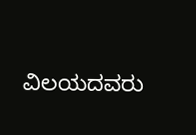ವಿಲಯದವರು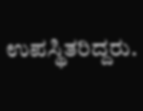ಉಪಸ್ಥಿತರಿದ್ದರು.